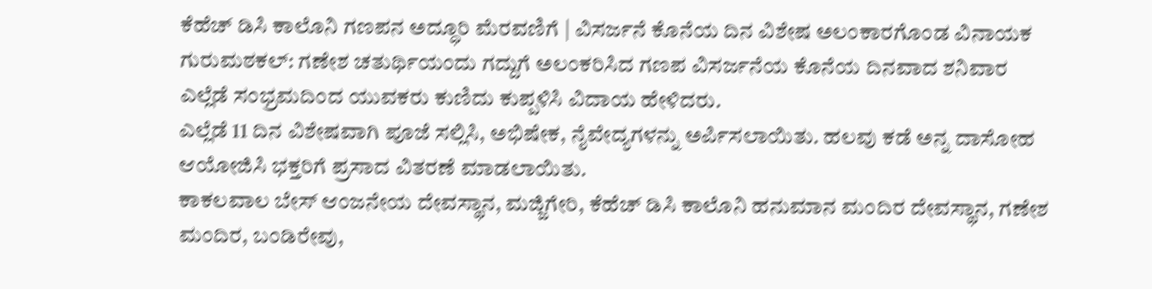ಕೆಹೆಚ್ ಡಿಸಿ ಕಾಲೊನಿ ಗಣಪನ ಅದ್ಧೂರಿ ಮೆರವಣಿಗೆ | ವಿಸರ್ಜನೆ ಕೊನೆಯ ದಿನ ವಿಶೇಷ ಅಲಂಕಾರಗೊಂಡ ವಿನಾಯಕ
ಗುರುಮಠಕಲ್: ಗಣೇಶ ಚತುರ್ಥಿಯಂದು ಗದ್ದುಗೆ ಅಲಂಕರಿಸಿದ ಗಣಪ ವಿಸರ್ಜನೆಯ ಕೊನೆಯ ದಿನವಾದ ಶನಿವಾರ ಎಲ್ಲೆಡೆ ಸಂಭ್ರಮದಿಂದ ಯುವಕರು ಕುಣಿದು ಕುಪ್ಪಳಿಸಿ ವಿದಾಯ ಹೇಳಿದರು.
ಎಲ್ಲೆಡೆ 11 ದಿನ ವಿಶೇಷವಾಗಿ ಪೂಜೆ ಸಲ್ಲಿಸಿ, ಅಭಿಷೇಕ, ನೈವೇದ್ಯಗಳನ್ನು ಅರ್ಪಿಸಲಾಯಿತು. ಹಲವು ಕಡೆ ಅನ್ನ ದಾಸೋಹ ಆಯೋಜಿಸಿ ಭಕ್ತರಿಗೆ ಪ್ರಸಾದ ವಿತರಣೆ ಮಾಡಲಾಯಿತು.
ಕಾಕಲವಾಲ ಬೇಸ್ ಆಂಜನೇಯ ದೇವಸ್ಥಾನ, ಮಜ್ಜಿಗೇರಿ, ಕೆಹೆಚ್ ಡಿಸಿ ಕಾಲೊನಿ ಹನುಮಾನ ಮಂದಿರ ದೇವಸ್ಥಾನ, ಗಣೇಶ ಮಂದಿರ, ಬಂಡಿರೇವು,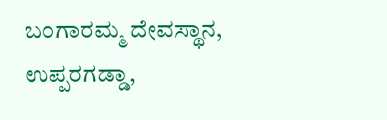ಬಂಗಾರಮ್ಮ ದೇವಸ್ಥಾನ, ಉಪ್ಪರಗಡ್ಡಾ,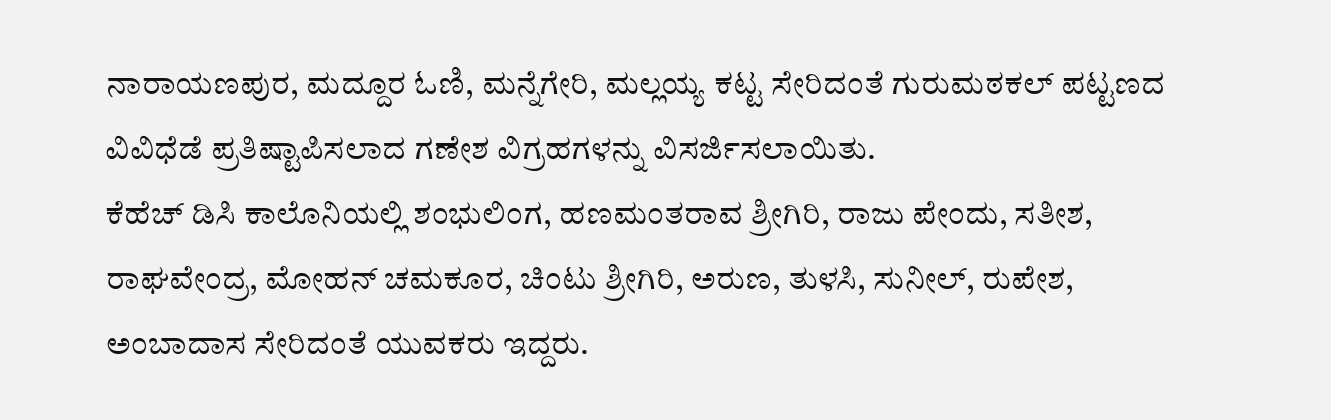ನಾರಾಯಣಪುರ, ಮದ್ದೂರ ಓಣಿ, ಮನ್ನೆಗೇರಿ, ಮಲ್ಲಯ್ಯ ಕಟ್ಟ ಸೇರಿದಂತೆ ಗುರುಮಠಕಲ್ ಪಟ್ಟಣದ ವಿವಿಧೆಡೆ ಪ್ರತಿಷ್ಟಾಪಿಸಲಾದ ಗಣೇಶ ವಿಗ್ರಹಗಳನ್ನು ವಿಸರ್ಜಿಸಲಾಯಿತು.
ಕೆಹೆಚ್ ಡಿಸಿ ಕಾಲೊನಿಯಲ್ಲಿ ಶಂಭುಲಿಂಗ, ಹಣಮಂತರಾವ ಶ್ರೀಗಿರಿ, ರಾಜು ಪೇಂದು, ಸತೀಶ, ರಾಘವೇಂದ್ರ, ಮೋಹನ್ ಚಮಕೂರ, ಚಿಂಟು ಶ್ರೀಗಿರಿ, ಅರುಣ, ತುಳಸಿ, ಸುನೀಲ್, ರುಪೇಶ, ಅಂಬಾದಾಸ ಸೇರಿದಂತೆ ಯುವಕರು ಇದ್ದರು.